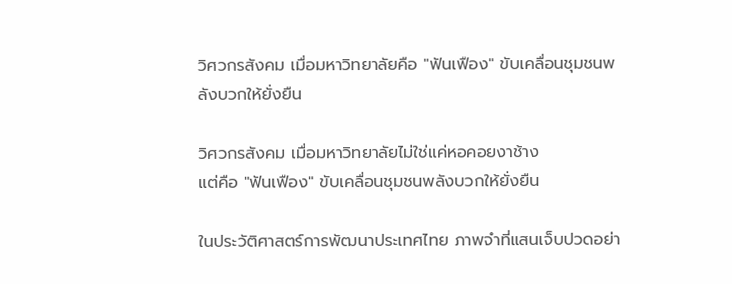วิศวกรสังคม เมื่อมหาวิทยาลัยคือ "ฟันเฟือง" ขับเคลื่อนชุมชนพลังบวกให้ยั่งยืน

วิศวกรสังคม เมื่อมหาวิทยาลัยไม่ใช่แค่หอคอยงาช้าง
แต่คือ "ฟันเฟือง" ขับเคลื่อนชุมชนพลังบวกให้ยั่งยืน

ในประวัติศาสตร์การพัฒนาประเทศไทย ภาพจำที่แสนเจ็บปวดอย่า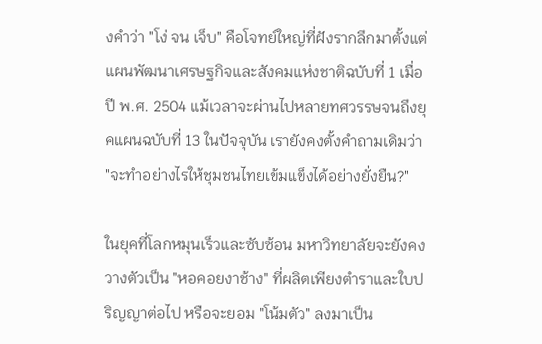งคำว่า "โง่ จน เจ็บ" คือโจทย์ใหญ่ที่ฝังรากลึกมาตั้งแต่แผนพัฒนาเศรษฐกิจและสังคมแห่งชาติฉบับที่ 1 เมื่อปี พ.ศ. 2504 แม้เวลาจะผ่านไปหลายทศวรรษจนถึงยุคแผนฉบับที่ 13 ในปัจจุบัน เรายังคงตั้งคำถามเดิมว่า "จะทำอย่างไรให้ชุมชนไทยเข้มแข็งได้อย่างยั่งยืน?"

ในยุคที่โลกหมุนเร็วและซับซ้อน มหาวิทยาลัยจะยังคงวางตัวเป็น "หอคอยงาช้าง" ที่ผลิตเพียงตำราและใบปริญญาต่อไป หรือจะยอม "โน้มตัว" ลงมาเป็น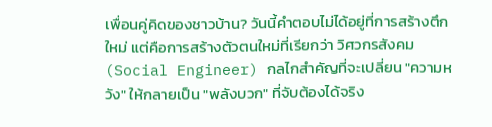เพื่อนคู่คิดของชาวบ้าน? วันนี้คำตอบไม่ได้อยู่ที่การสร้างตึกใหม่ แต่คือการสร้างตัวตนใหม่ที่เรียกว่า วิศวกรสังคม (Social Engineer) กลไกสำคัญที่จะเปลี่ยน "ความหวัง" ให้กลายเป็น "พลังบวก" ที่จับต้องได้จริง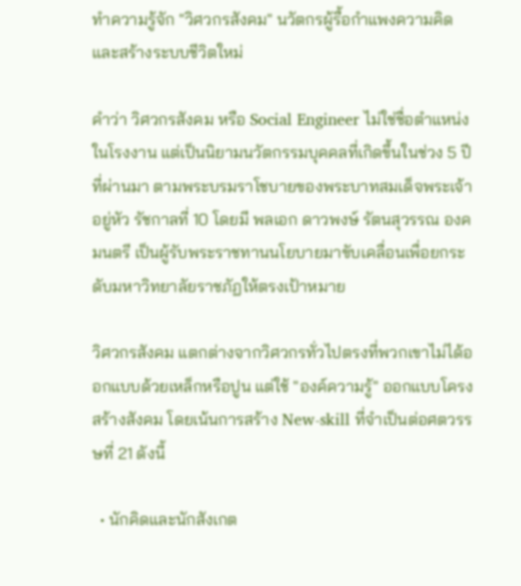ทำความรู้จัก "วิศวกรสังคม" นวัตกรผู้รื้อกำแพงความคิด และสร้างระบบชีวิตใหม่

คำว่า วิศวกรสังคม หรือ Social Engineer ไม่ใช่ชื่อตำแหน่งในโรงงาน แต่เป็นนิยามนวัตกรรมบุคคลที่เกิดขึ้นในช่วง 5 ปีที่ผ่านมา ตามพระบรมราโชบายของพระบาทสมเด็จพระเจ้าอยู่หัว รัชกาลที่ 10 โดยมี พลเอก ดาวพงษ์ รัตนสุวรรณ องคมนตรี เป็นผู้รับพระราชทานนโยบายมาขับเคลื่อนเพื่อยกระดับมหาวิทยาลัยราชภัฏให้ตรงเป้าหมาย

วิศวกรสังคม แตกต่างจากวิศวกรทั่วไปตรงที่พวกเขาไม่ได้ออกแบบด้วยเหล็กหรือปูน แต่ใช้ "องค์ความรู้" ออกแบบโครงสร้างสังคม โดยเน้นการสร้าง New-skill ที่จำเป็นต่อศตวรรษที่ 21 ดังนี้

  • นักคิดและนักสังเกต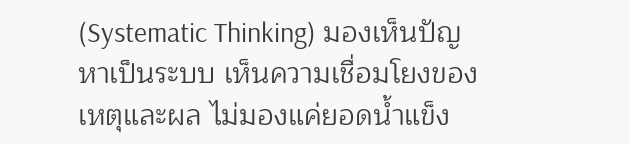(Systematic Thinking) มองเห็นปัญหาเป็นระบบ เห็นความเชื่อมโยงของเหตุและผล ไม่มองแค่ยอดน้ำแข็ง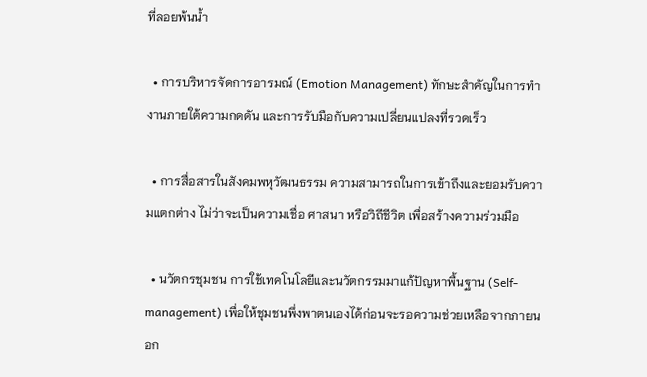ที่ลอยพ้นน้ำ

  • การบริหารจัดการอารมณ์ (Emotion Management) ทักษะสำคัญในการทำงานภายใต้ความกดดัน และการรับมือกับความเปลี่ยนแปลงที่รวดเร็ว

  • การสื่อสารในสังคมพหุวัฒนธรรม ความสามารถในการเข้าถึงและยอมรับความแตกต่าง ไม่ว่าจะเป็นความเชื่อ ศาสนา หรือวิถีชีวิต เพื่อสร้างความร่วมมือ

  • นวัตกรชุมชน การใช้เทคโนโลยีและนวัตกรรมมาแก้ปัญหาพื้นฐาน (Self-management) เพื่อให้ชุมชนพึ่งพาตนเองได้ก่อนจะรอความช่วยเหลือจากภายนอก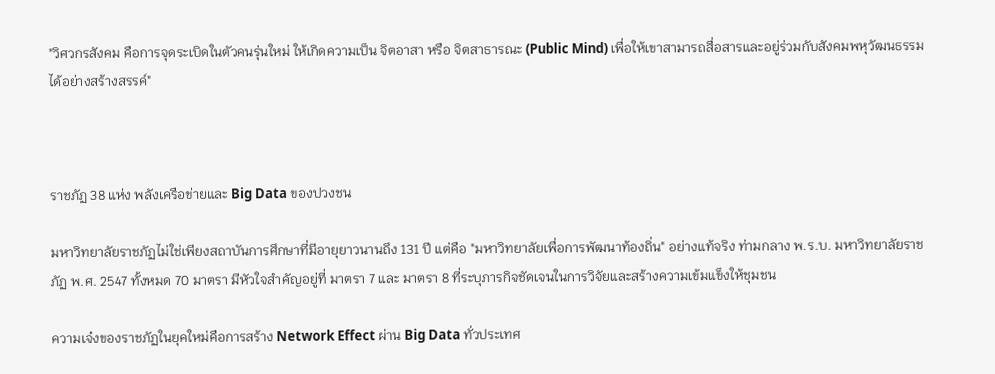"วิศวกรสังคม คือการจุดระเบิดในตัวคนรุ่นใหม่ ให้เกิดความเป็น จิตอาสา หรือ จิตสาธารณะ (Public Mind) เพื่อให้เขาสามารถสื่อสารและอยู่ร่วมกับสังคมพหุวัฒนธรรมได้อย่างสร้างสรรค์"



ราชภัฏ 38 แห่ง พลังเครือข่ายและ Big Data ของปวงชน

มหาวิทยาลัยราชภัฏไม่ใช่เพียงสถาบันการศึกษาที่มีอายุยาวนานถึง 131 ปี แต่คือ "มหาวิทยาลัยเพื่อการพัฒนาท้องถิ่น" อย่างแท้จริง ท่ามกลาง พ.ร.บ. มหาวิทยาลัยราชภัฏ พ.ศ. 2547 ทั้งหมด 70 มาตรา มีหัวใจสำคัญอยู่ที่ มาตรา 7 และ มาตรา 8 ที่ระบุภารกิจชัดเจนในการวิจัยและสร้างความเข้มแข็งให้ชุมชน

ความเจ๋งของราชภัฏในยุคใหม่คือการสร้าง Network Effect ผ่าน Big Data ทั่วประเทศ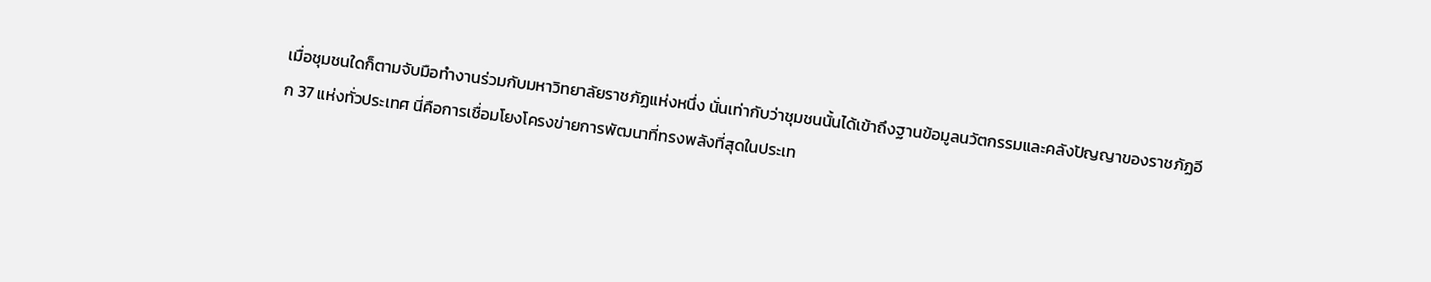เมื่อชุมชนใดก็ตามจับมือทำงานร่วมกับมหาวิทยาลัยราชภัฏแห่งหนึ่ง นั่นเท่ากับว่าชุมชนนั้นได้เข้าถึงฐานข้อมูลนวัตกรรมและคลังปัญญาของราชภัฏอีก 37 แห่งทั่วประเทศ นี่คือการเชื่อมโยงโครงข่ายการพัฒนาที่ทรงพลังที่สุดในประเท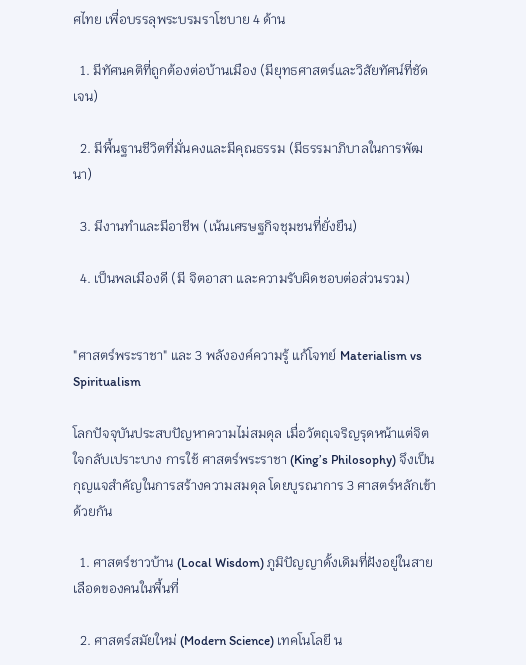ศไทย เพื่อบรรลุพระบรมราโชบาย 4 ด้าน

  1. มีทัศนคติที่ถูกต้องต่อบ้านเมือง (มียุทธศาสตร์และวิสัยทัศน์ที่ชัดเจน)

  2. มีพื้นฐานชีวิตที่มั่นคงและมีคุณธรรม (มีธรรมาภิบาลในการพัฒนา)

  3. มีงานทำและมีอาชีพ (เน้นเศรษฐกิจชุมชนที่ยั่งยืน)

  4. เป็นพลเมืองดี (มี จิตอาสา และความรับผิดชอบต่อส่วนรวม)


"ศาสตร์พระราชา" และ 3 พลังองค์ความรู้ แก้โจทย์ Materialism vs Spiritualism

โลกปัจจุบันประสบปัญหาความไม่สมดุล เมื่อวัตถุเจริญรุดหน้าแต่จิตใจกลับเปราะบาง การใช้ ศาสตร์พระราชา (King’s Philosophy) จึงเป็นกุญแจสำคัญในการสร้างความสมดุล โดยบูรณาการ 3 ศาสตร์หลักเข้าด้วยกัน

  1. ศาสตร์ชาวบ้าน (Local Wisdom) ภูมิปัญญาดั้งเดิมที่ฝังอยู่ในสายเลือดของคนในพื้นที่

  2. ศาสตร์สมัยใหม่ (Modern Science) เทคโนโลยี น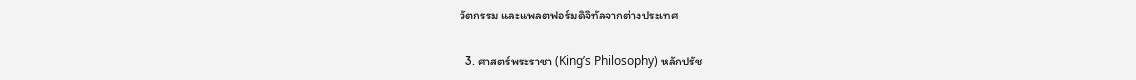วัตกรรม และแพลตฟอร์มดิจิทัลจากต่างประเทศ

  3. ศาสตร์พระราชา (King’s Philosophy) หลักปรัช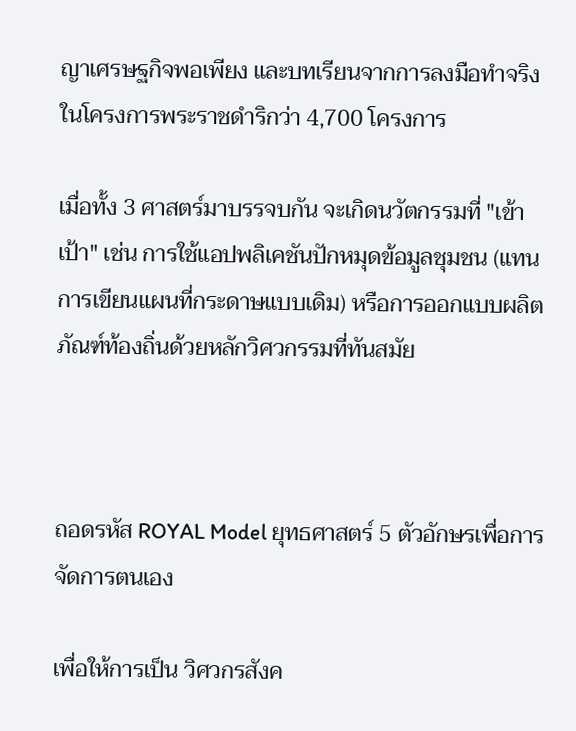ญาเศรษฐกิจพอเพียง และบทเรียนจากการลงมือทำจริงในโครงการพระราชดำริกว่า 4,700 โครงการ

เมื่อทั้ง 3 ศาสตร์มาบรรจบกัน จะเกิดนวัตกรรมที่ "เข้าเป้า" เช่น การใช้แอปพลิเคชันปักหมุดข้อมูลชุมชน (แทนการเขียนแผนที่กระดาษแบบเดิม) หรือการออกแบบผลิตภัณฑ์ท้องถิ่นด้วยหลักวิศวกรรมที่ทันสมัย



ถอดรหัส ROYAL Model ยุทธศาสตร์ 5 ตัวอักษรเพื่อการจัดการตนเอง

เพื่อให้การเป็น วิศวกรสังค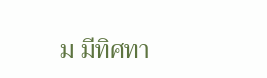ม มีทิศทา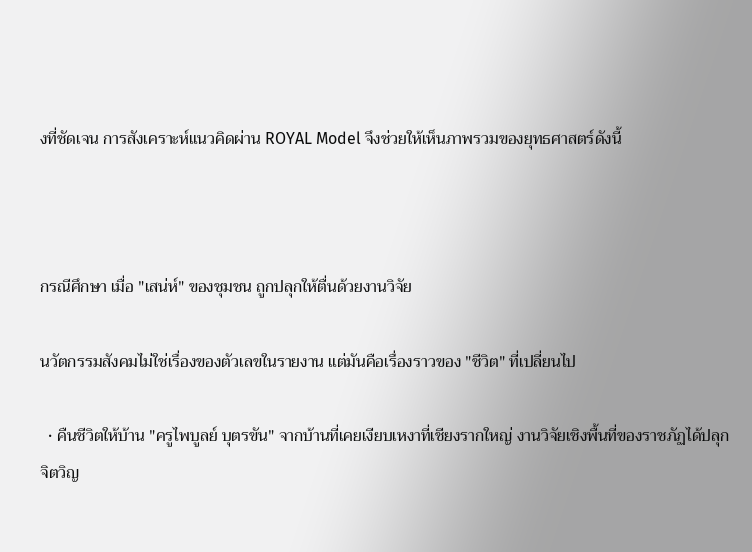งที่ชัดเจน การสังเคราะห์แนวคิดผ่าน ROYAL Model จึงช่วยให้เห็นภาพรวมของยุทธศาสตร์ดังนี้



กรณีศึกษา เมื่อ "เสน่ห์" ของชุมชน ถูกปลุกให้ตื่นด้วยงานวิจัย

นวัตกรรมสังคมไม่ใช่เรื่องของตัวเลขในรายงาน แต่มันคือเรื่องราวของ "ชีวิต" ที่เปลี่ยนไป

  • คืนชีวิตให้บ้าน "ครูไพบูลย์ บุตรขัน" จากบ้านที่เคยเงียบเหงาที่เชียงรากใหญ่ งานวิจัยเชิงพื้นที่ของราชภัฏได้ปลุกจิตวิญ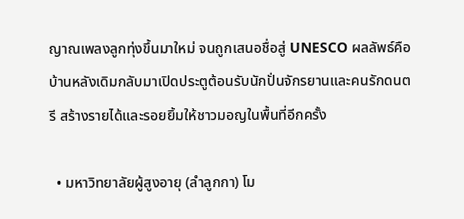ญาณเพลงลูกทุ่งขึ้นมาใหม่ จนถูกเสนอชื่อสู่ UNESCO ผลลัพธ์คือบ้านหลังเดิมกลับมาเปิดประตูต้อนรับนักปั่นจักรยานและคนรักดนตรี สร้างรายได้และรอยยิ้มให้ชาวมอญในพื้นที่อีกครั้ง

  • มหาวิทยาลัยผู้สูงอายุ (ลำลูกกา) โม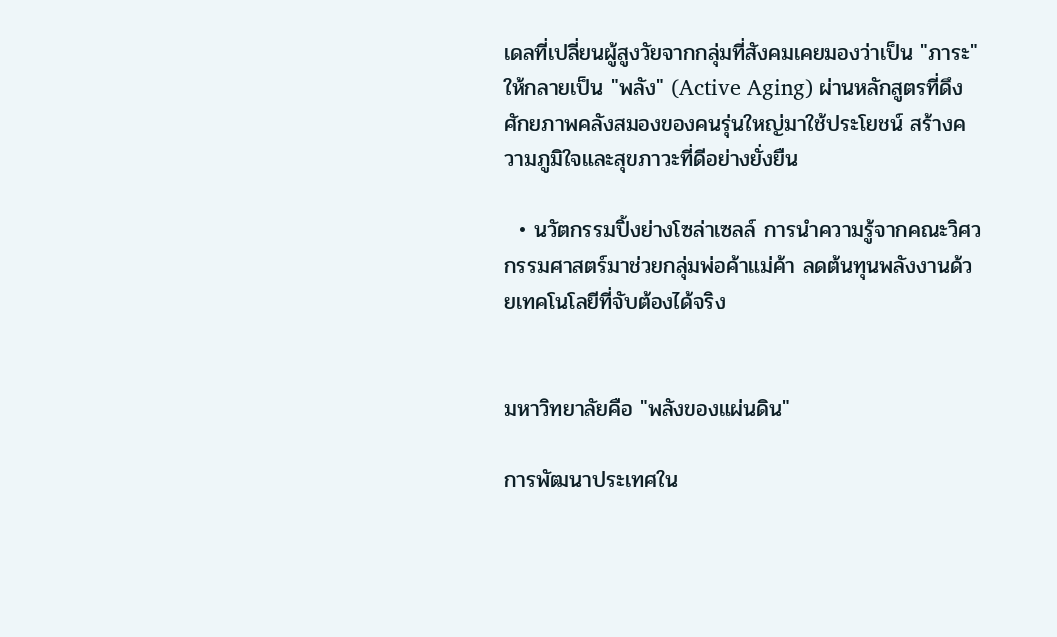เดลที่เปลี่ยนผู้สูงวัยจากกลุ่มที่สังคมเคยมองว่าเป็น "ภาระ" ให้กลายเป็น "พลัง" (Active Aging) ผ่านหลักสูตรที่ดึงศักยภาพคลังสมองของคนรุ่นใหญ่มาใช้ประโยชน์ สร้างความภูมิใจและสุขภาวะที่ดีอย่างยั่งยืน

  • นวัตกรรมปิ้งย่างโซล่าเซลล์ การนำความรู้จากคณะวิศวกรรมศาสตร์มาช่วยกลุ่มพ่อค้าแม่ค้า ลดต้นทุนพลังงานด้วยเทคโนโลยีที่จับต้องได้จริง


มหาวิทยาลัยคือ "พลังของแผ่นดิน"

การพัฒนาประเทศใน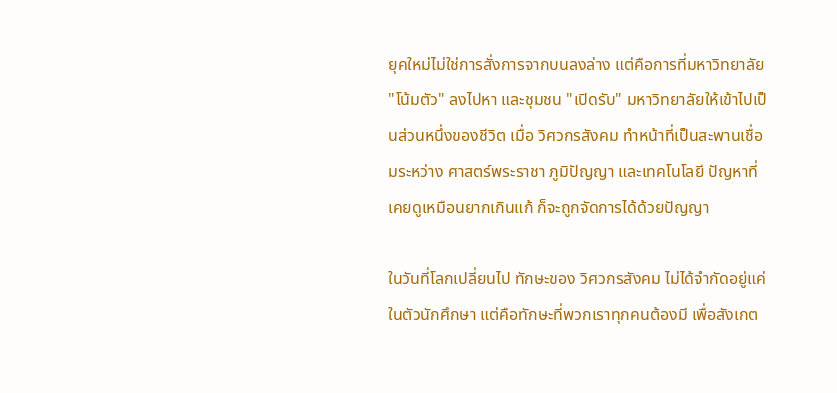ยุคใหม่ไม่ใช่การสั่งการจากบนลงล่าง แต่คือการที่มหาวิทยาลัย "โน้มตัว" ลงไปหา และชุมชน "เปิดรับ" มหาวิทยาลัยให้เข้าไปเป็นส่วนหนึ่งของชีวิต เมื่อ วิศวกรสังคม ทำหน้าที่เป็นสะพานเชื่อมระหว่าง ศาสตร์พระราชา ภูมิปัญญา และเทคโนโลยี ปัญหาที่เคยดูเหมือนยากเกินแก้ ก็จะถูกจัดการได้ด้วยปัญญา

ในวันที่โลกเปลี่ยนไป ทักษะของ วิศวกรสังคม ไม่ได้จำกัดอยู่แค่ในตัวนักศึกษา แต่คือทักษะที่พวกเราทุกคนต้องมี เพื่อสังเกต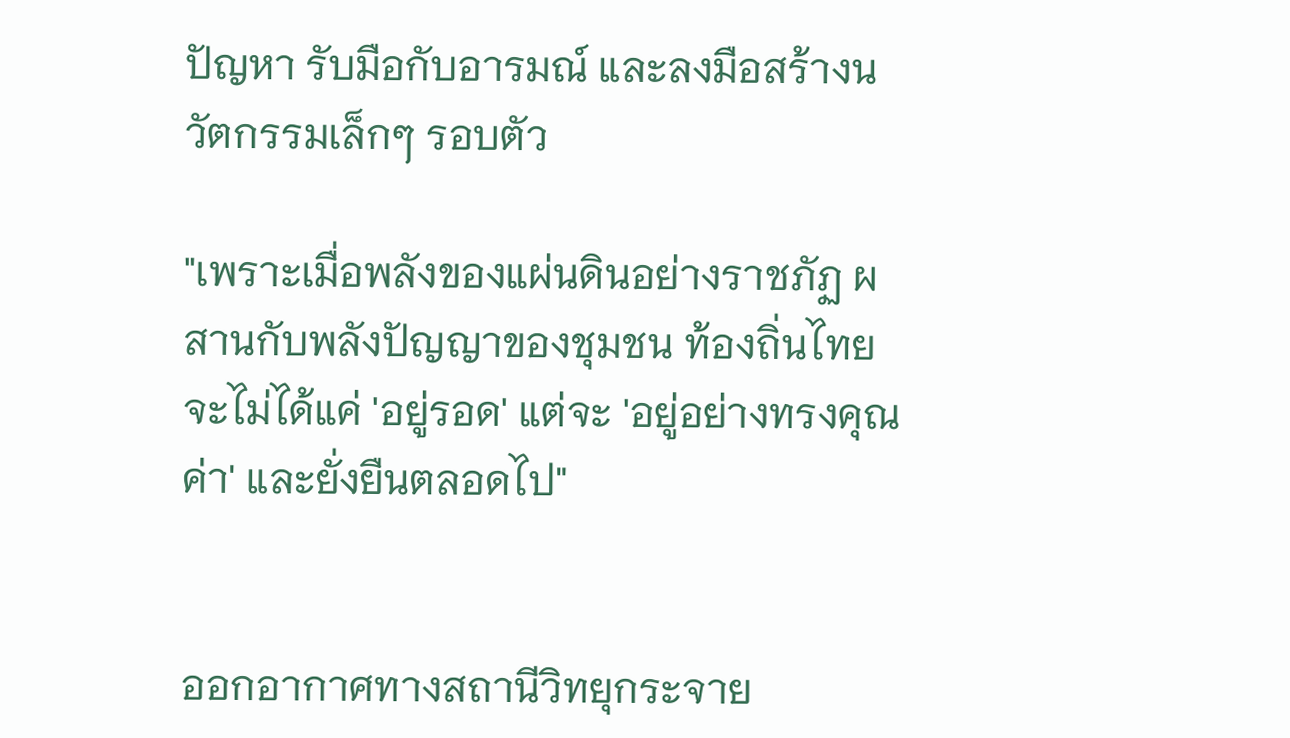ปัญหา รับมือกับอารมณ์ และลงมือสร้างนวัตกรรมเล็กๆ รอบตัว

"เพราะเมื่อพลังของแผ่นดินอย่างราชภัฏ ผสานกับพลังปัญญาของชุมชน ท้องถิ่นไทยจะไม่ได้แค่ 'อยู่รอด' แต่จะ 'อยู่อย่างทรงคุณค่า' และยั่งยืนตลอดไป"


ออกอากาศทางสถานีวิทยุกระจาย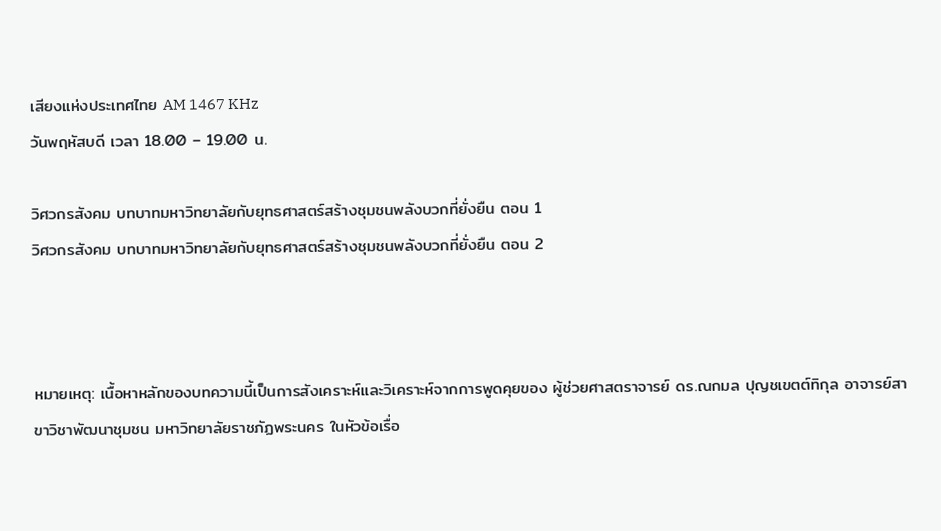เสียงแห่งประเทศไทย AM 1467 KHz
วันพฤหัสบดี เวลา 18.00 – 19.00 น.

วิศวกรสังคม บทบาทมหาวิทยาลัยกับยุทธศาสตร์สร้างชุมชนพลังบวกที่ยั่งยืน ตอน 1
วิศวกรสังคม บทบาทมหาวิทยาลัยกับยุทธศาสตร์สร้างชุมชนพลังบวกที่ยั่งยืน ตอน 2



หมายเหตุ: เนื้อหาหลักของบทความนี้เป็นการสังเคราะห์และวิเคราะห์จากการพูดคุยของ ผู้ช่วยศาสตราจารย์ ดร.ณกมล ปุญชเขตต์ทิกุล อาจารย์สาขาวิชาพัฒนาชุมชน มหาวิทยาลัยราชภัฏพระนคร ในหัวข้อเรื่อ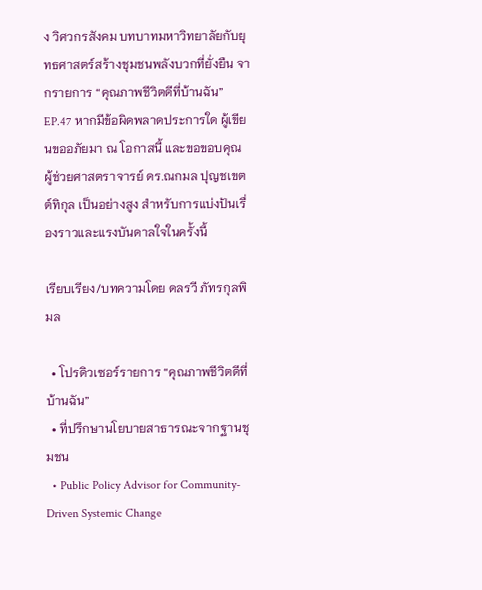ง วิศวกรสังคม บทบาทมหาวิทยาลัยกับยุทธศาสตร์สร้างชุมชนพลังบวกที่ยั่งยืน จากรายการ “คุณภาพชีวิตดีที่บ้านฉัน” EP.47 หากมีข้อผิดพลาดประการใด ผู้เขียนขออภัยมา ณ โอกาสนี้ และขอขอบคุณ  ผู้ช่วยศาสตราจารย์ ดร.ณกมล ปุญชเขตต์ทิกุล เป็นอย่างสูง สำหรับการแบ่งปันเรื่องราวและแรงบันดาลใจในครั้งนี้

เรียบเรียง/บทความโดย ดลรวี ภัทรกุลพิมล

  • โปรดิวเซอร์รายการ “คุณภาพชีวิตดีที่บ้านฉัน”
  • ที่ปรึกษานโยบายสาธารณะจากฐานชุมชน
  • Public Policy Advisor for Community-Driven Systemic Change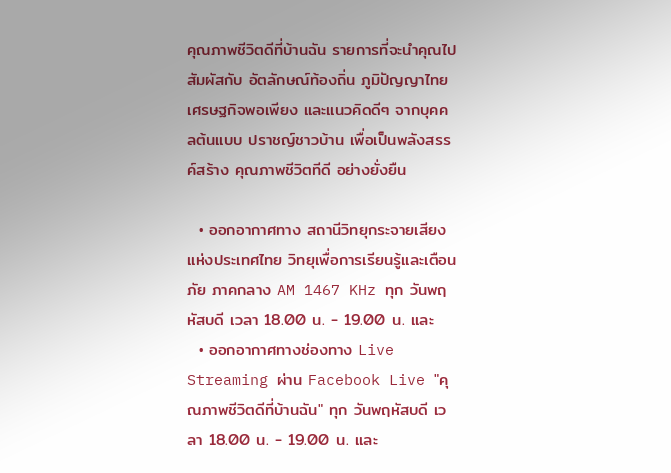คุณภาพชีวิตดีที่บ้านฉัน รายการที่จะนำคุณไปสัมผัสกับ อัตลักษณ์ท้องถิ่น ภูมิปัญญาไทย เศรษฐกิจพอเพียง และแนวคิดดีๆ จากบุคคลต้นแบบ ปราชญ์ชาวบ้าน เพื่อเป็นพลังสรรค์สร้าง คุณภาพชีวิตทีดี อย่างยั่งยืน

  • ออกอากาศทาง สถานีวิทยุกระจายเสียงแห่งประเทศไทย วิทยุเพื่อการเรียนรู้และเตือนภัย ภาคกลาง AM 1467 KHz ทุก วันพฤหัสบดี เวลา 18.00 น. - 19.00 น. และ
  • ออกอากาศทางช่องทาง Live Streaming ผ่าน Facebook Live "คุณภาพชีวิตดีที่บ้านฉัน" ทุก วันพฤหัสบดี เวลา 18.00 น. - 19.00 น. และ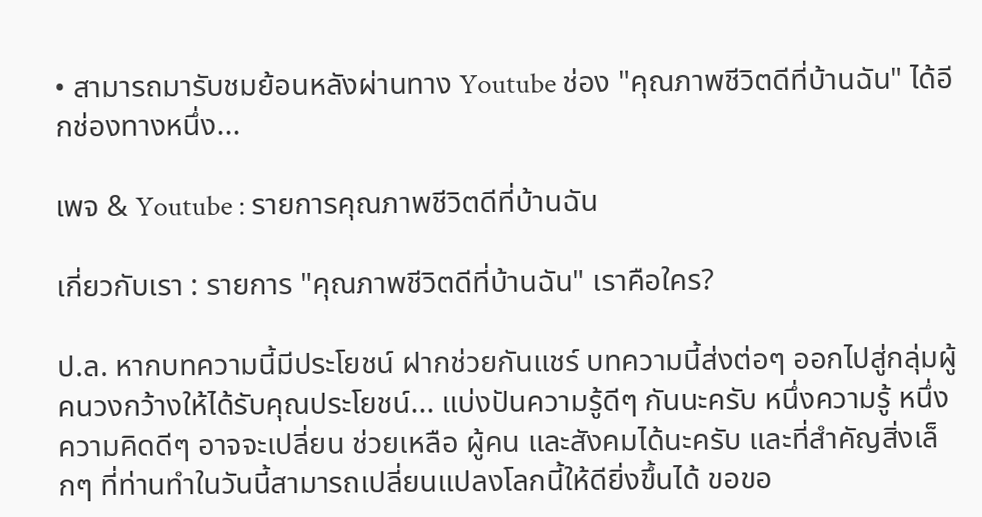• สามารถมารับชมย้อนหลังผ่านทาง Youtube ช่อง "คุณภาพชีวิตดีที่บ้านฉัน" ได้อีกช่องทางหนึ่ง...

เพจ & Youtube : รายการคุณภาพชีวิตดีที่บ้านฉัน

เกี่ยวกับเรา : รายการ "คุณภาพชีวิตดีที่บ้านฉัน" เราคือใคร?

ป.ล. หากบทความนี้มีประโยชน์ ฝากช่วยกันแชร์ บทความนี้ส่งต่อๆ ออกไปสู่กลุ่มผู้คนวงกว้างให้ได้รับคุณประโยชน์... แบ่งปันความรู้ดีๆ กันนะครับ หนึ่งความรู้ หนึ่งความคิดดีๆ อาจจะเปลี่ยน ช่วยเหลือ ผู้คน และสังคมได้นะครับ และที่สำคัญสิ่งเล็กๆ ที่ท่านทำในวันนี้สามารถเปลี่ยนแปลงโลกนี้ให้ดียิ่งขึ้นได้ ขอขอ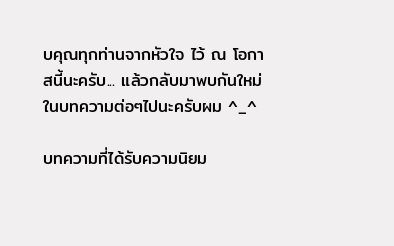บคุณทุกท่านจากหัวใจ ไว้ ณ โอกาสนี้นะครับ... แล้วกลับมาพบกันใหม่ในบทความต่อๆไปนะครับผม ^_^

บทความที่ได้รับความนิยม